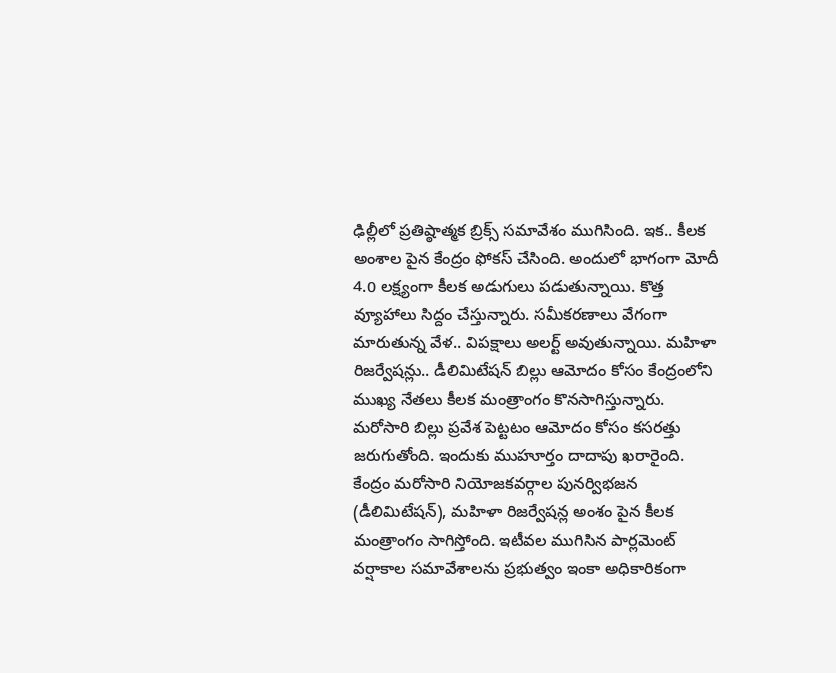ఢిల్లీలో ప్రతిష్ఠాత్మక బ్రిక్స్ సమావేశం ముగిసింది. ఇక.. కీలక అంశాల పైన కేంద్రం ఫోకస్ చేసింది. అందులో భాగంగా మోదీ 4.0 లక్ష్యంగా కీలక అడుగులు పడుతున్నాయి. కొత్త వ్యూహాలు సిద్దం చేస్తున్నారు. సమీకరణాలు వేగంగా మారుతున్న వేళ.. విపక్షాలు అలర్ట్ అవుతున్నాయి. మహిళా రిజర్వేషన్లు.. డీలిమిటేషన్ బిల్లు ఆమోదం కోసం కేంద్రంలోని ముఖ్య నేతలు కీలక మంత్రాంగం కొనసాగిస్తున్నారు. మరోసారి బిల్లు ప్రవేశ పెట్టటం ఆమోదం కోసం కసరత్తు జరుగుతోంది. ఇందుకు ముహూర్తం దాదాపు ఖరారైంది.
కేంద్రం మరోసారి నియోజకవర్గాల పునర్విభజన (డీలిమిటేషన్‌), మహిళా రిజర్వేషన్ల అంశం పైన కీలక మంత్రాంగం సాగిస్తోంది. ఇటీవల ముగిసిన పార్లమెంట్‌ వర్షాకాల సమావేశాలను ప్రభుత్వం ఇంకా అధికారికంగా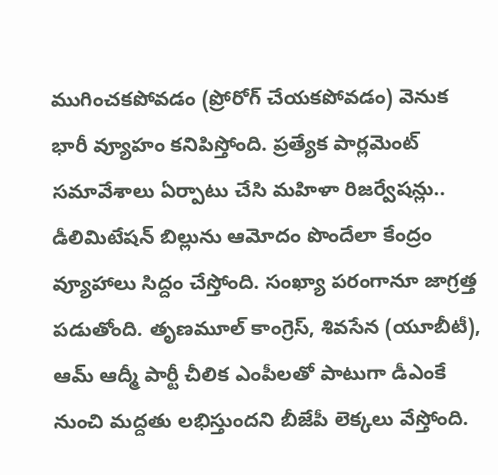ముగించకపోవడం (ప్రోరోగ్‌ చేయకపోవడం) వెనుక భారీ వ్యూహం కనిపిస్తోంది. ప్రత్యేక పార్లమెంట్ సమావేశాలు ఏర్పాటు చేసి మహిళా రిజర్వేషన్లు.. డీలిమిటేషన్ బిల్లును ఆమోదం పొందేలా కేంద్రం వ్యూహాలు సిద్దం చేస్తోంది. సంఖ్యా పరంగానూ జాగ్రత్త పడుతోంది. తృణమూల్‌ కాంగ్రెస్‌, శివసేన (యూబీటీ), ఆమ్‌ ఆద్మీ పార్టీ చీలిక ఎంపీలతో పాటుగా డీఎంకే నుంచి మద్దతు లభిస్తుందని బీజేపీ లెక్కలు వేస్తోంది.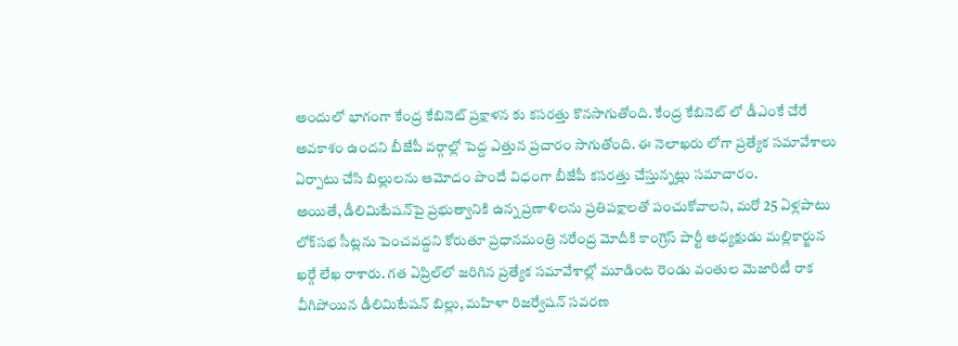అందులో భాగంగా కేంద్ర కేబినెట్ ప్రక్షాళన కు కసరత్తు కొనసాగుతోంది. కేంద్ర కేబినెట్ లో డీఎంకే చేరే అవకాశం ఉందని బీజేపీ వర్గాల్లో పెద్ద ఎత్తున ప్రచారం సాగుతోంది. ఈ నెలాఖరు లోగా ప్రత్యేక సమావేశాలు ఏర్పాటు చేసి బిల్లులను ఆమోదం పొందే విధంగా బీజేపీ కసరత్తు చేస్తున్నట్లు సమాచారం.
అయితే, డీలిమిటేషన్‌పై ప్రభుత్వానికి ఉన్న ప్రణాళిలను ప్రతిపక్షాలతో పంచుకోవాలని, మరో 25 ఏళ్లపాటు లోక్‌సభ సీట్లను పెంచవద్దని కోరుతూ ప్రధానమంత్రి నరేంద్ర మోదీకి కాంగ్రెస్‌ పార్టీ అధ్యక్షుడు మల్లికార్జున ఖర్గే లేఖ రాశారు. గత ఏప్రిల్‌లో జరిగిన ప్రత్యేక సమావేశాల్లో మూడింట రెండు వంతుల మెజారిటీ రాక వీగిపోయిన డీలిమిటేషన్‌ బిల్లు, మహిళా రిజర్వేషన్‌ సవరణ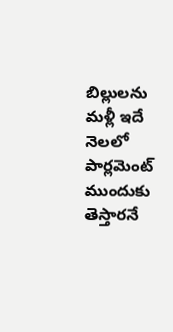బిల్లులను మళ్లీ ఇదే నెలలో పార్లమెంట్ ముందుకు తెస్తారనే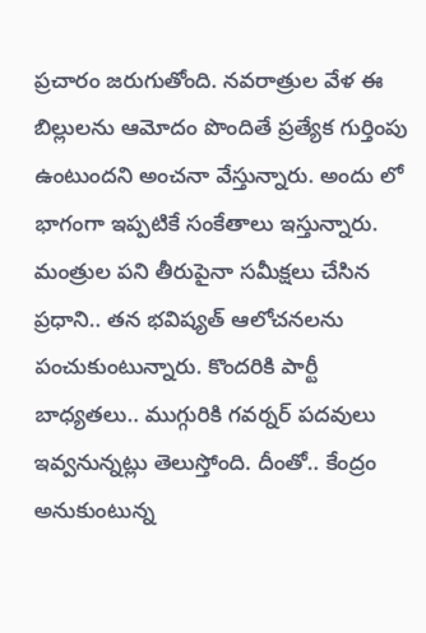ప్రచారం జరుగుతోంది. నవరాత్రుల వేళ ఈ బిల్లులను ఆమోదం పొందితే ప్రత్యేక గుర్తింపు ఉంటుందని అంచనా వేస్తున్నారు. అందు లో భాగంగా ఇప్పటికే సంకేతాలు ఇస్తున్నారు. మంత్రుల పని తీరుపైనా సమీక్షలు చేసిన ప్రధాని.. తన భవిష్యత్ ఆలోచనలను పంచుకుంటున్నారు. కొందరికి పార్టీ బాధ్యతలు.. ముగ్గురికి గవర్నర్ పదవులు ఇవ్వనున్నట్లు తెలుస్తోంది. దీంతో.. కేంద్రం అనుకుంటున్న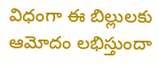విధంగా ఈ బిల్లులకు ఆమోదం లభిస్తుందా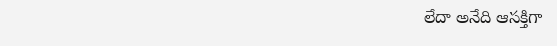లేదా అనేది ఆసక్తిగా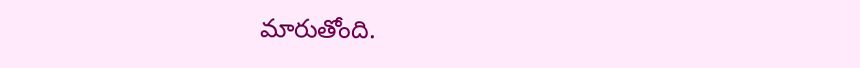మారుతోంది.